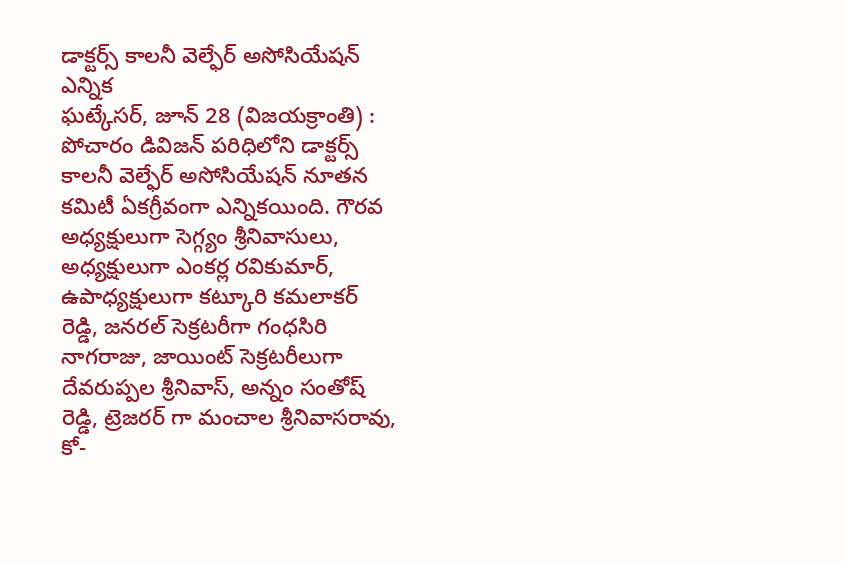డాక్టర్స్ కాలనీ వెల్ఫేర్ అసోసియేషన్ ఎన్నిక
ఘట్కేసర్, జూన్ 28 (విజయక్రాంతి) : పోచారం డివిజన్ పరిధిలోని డాక్టర్స్ కాలనీ వెల్ఫేర్ అసోసియేషన్ నూతన కమిటీ ఏకగ్రీవంగా ఎన్నికయింది. గౌరవ అధ్యక్షులుగా సెగ్గ్యం శ్రీనివాసులు, అధ్యక్షులుగా ఎంకర్ల రవికుమార్, ఉపాధ్యక్షులుగా కట్కూరి కమలాకర్ రెడ్డి, జనరల్ సెక్రటరీగా గంధసిరి నాగరాజు, జాయింట్ సెక్రటరీలుగా దేవరుప్పల శ్రీనివాస్, అన్నం సంతోష్ రెడ్డి, ట్రెజరర్ గా మంచాల శ్రీనివాసరావు, కో-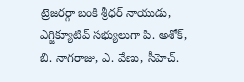ట్రెజరర్గా బంకి శ్రీధర్ నాయుడు,
ఎగ్జిక్యూటివ్ సభ్యులుగా పి. అశోక్, బి. నాగరాజు, ఎ. వేణు, సీహెచ్.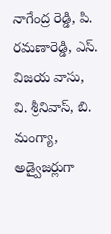నాగేంద్ర రెడ్డి, పి. రమణారెడ్డి, ఎస్. విజయ వాసు, వి. శ్రీనివాస్, బి. మంగ్యా, అడ్వైజర్లుగా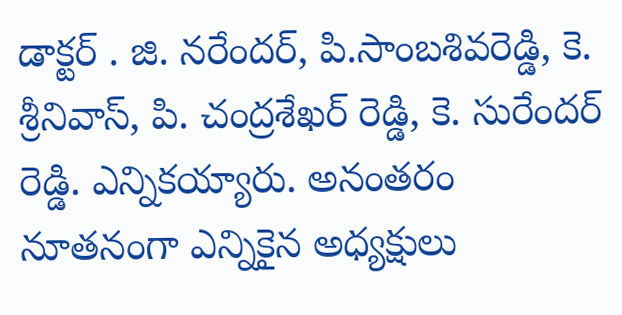డాక్టర్ . జి. నరేందర్, పి.సాంబశివరెడ్డి, కె. శ్రీనివాస్, పి. చంద్రశేఖర్ రెడ్డి, కె. సురేందర్ రెడ్డి. ఎన్నికయ్యారు. అనంతరం నూతనంగా ఎన్నికైన అధ్యక్షులు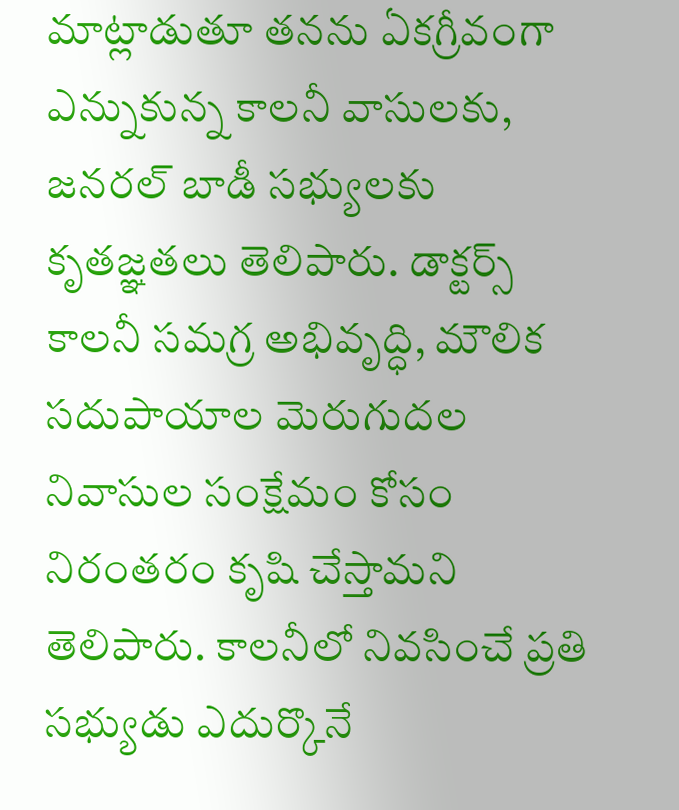మాట్లాడుతూ తనను ఏకగ్రీవంగా ఎన్నుకున్న కాలనీ వాసులకు, జనరల్ బాడీ సభ్యులకు కృతజ్ఞతలు తెలిపారు. డాక్టర్స్ కాలనీ సమగ్ర అభివృద్ధి, మౌలిక సదుపాయాల మెరుగుదల నివాసుల సంక్షేమం కోసం నిరంతరం కృషి చేస్తామని తెలిపారు. కాలనీలో నివసించే ప్రతి సభ్యుడు ఎదుర్కొనే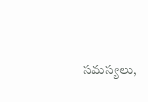సమస్యలు,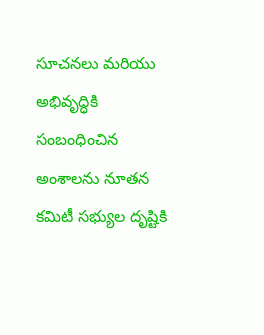సూచనలు మరియు అభివృద్ధికి సంబంధించిన అంశాలను నూతన కమిటీ సభ్యుల దృష్టికి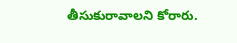తీసుకురావాలని కోరారు.